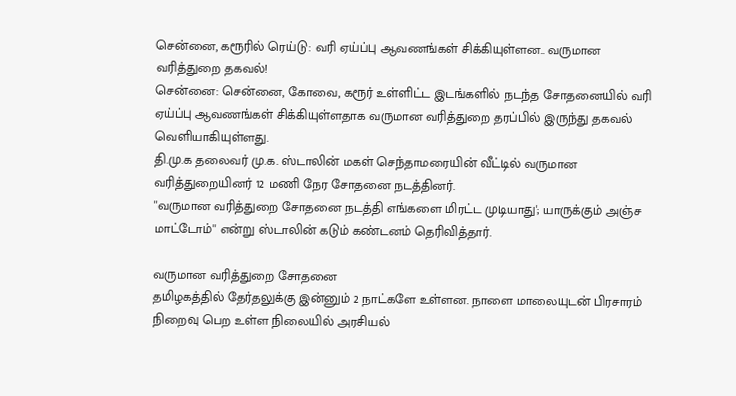சென்னை, கரூரில் ரெய்டு: வரி ஏய்ப்பு ஆவணங்கள் சிக்கியுள்ளன.. வருமான வரித்துறை தகவல்!
சென்னை: சென்னை, கோவை, கரூர் உள்ளிட்ட இடங்களில் நடந்த சோதனையில் வரி ஏய்ப்பு ஆவணங்கள் சிக்கியுள்ளதாக வருமான வரித்துறை தரப்பில் இருந்து தகவல் வெளியாகியுள்ளது.
தி.மு.க தலைவர் மு.க. ஸ்டாலின் மகள் செந்தாமரையின் வீட்டில் வருமான வரித்துறையினர் 12 மணி நேர சோதனை நடத்தினர்.
''வருமான வரித்துறை சோதனை நடத்தி எங்களை மிரட்ட முடியாது'; யாருக்கும் அஞ்ச மாட்டோம்'' என்று ஸ்டாலின் கடும் கண்டனம் தெரிவித்தார்.

வருமான வரித்துறை சோதனை
தமிழகத்தில் தேர்தலுக்கு இன்னும் 2 நாட்களே உள்ளன. நாளை மாலையுடன் பிரசாரம் நிறைவு பெற உள்ள நிலையில் அரசியல்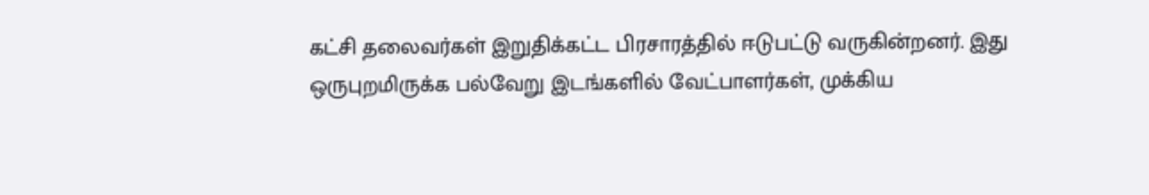கட்சி தலைவர்கள் இறுதிக்கட்ட பிரசாரத்தில் ஈடுபட்டு வருகின்றனர். இது ஒருபுறமிருக்க பல்வேறு இடங்களில் வேட்பாளர்கள், முக்கிய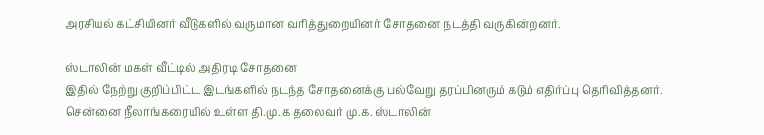அரசியல் கட்சியினர் வீடுகளில் வருமான வரித்துறையினர் சோதனை நடத்தி வருகின்றனர்.

ஸ்டாலின் மகள் வீட்டில் அதிரடி சோதனை
இதில் நேற்று குறிப்பிட்ட இடங்களில் நடந்த சோதனைக்கு பல்வேறு தரப்பினரும் கடும் எதிர்ப்பு தெரிவித்தனர். சென்னை நீலாங்கரையில் உள்ள தி.மு.க தலைவர் மு.க. ஸ்டாலின்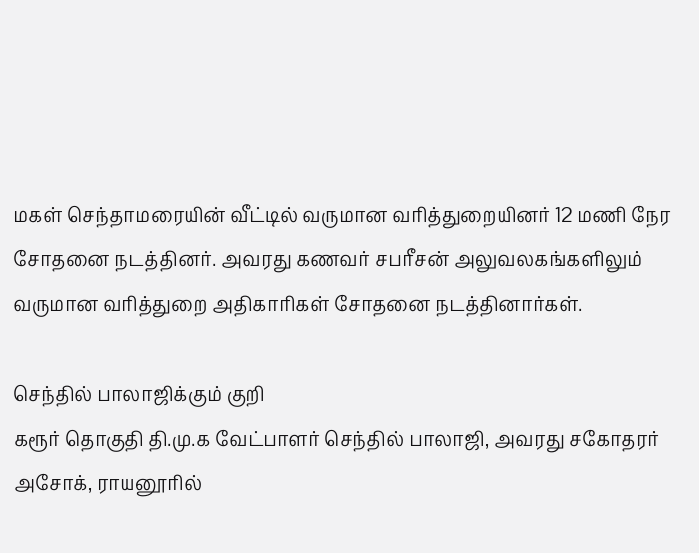மகள் செந்தாமரையின் வீட்டில் வருமான வரித்துறையினர் 12 மணி நேர சோதனை நடத்தினர். அவரது கணவர் சபரீசன் அலுவலகங்களிலும் வருமான வரித்துறை அதிகாரிகள் சோதனை நடத்தினார்கள்.

செந்தில் பாலாஜிக்கும் குறி
கரூர் தொகுதி தி.மு.க வேட்பாளர் செந்தில் பாலாஜி, அவரது சகோதரர் அசோக், ராயனூரில்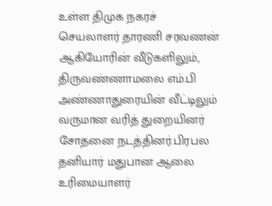உள்ள திமுக நகரச் செயலாளர் தாரணி சரவணன் ஆகியோரின் வீடுகளிலும், திருவண்ணாமலை எம்.பி அண்ணாதுரையின் வீட்டிலும் வருமான வரித் துறையினர் சோதனை நடத்தினர்.பிரபல தனியார் மதுபான ஆலை உரிமையாளர்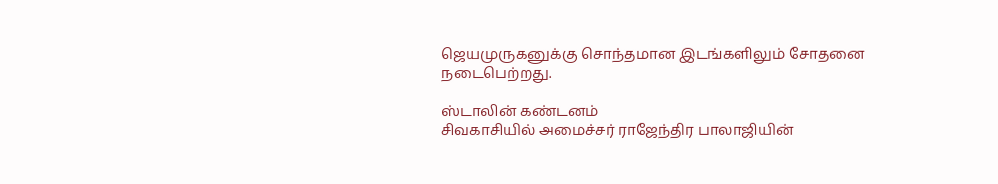ஜெயமுருகனுக்கு சொந்தமான இடங்களிலும் சோதனை நடைபெற்றது.

ஸ்டாலின் கண்டனம்
சிவகாசியில் அமைச்சர் ராஜேந்திர பாலாஜியின்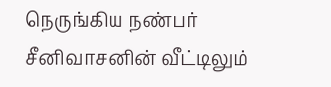நெருங்கிய நண்பர் சீனிவாசனின் வீட்டிலும்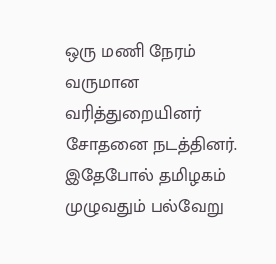ஒரு மணி நேரம் வருமான வரித்துறையினர் சோதனை நடத்தினர். இதேபோல் தமிழகம் முழுவதும் பல்வேறு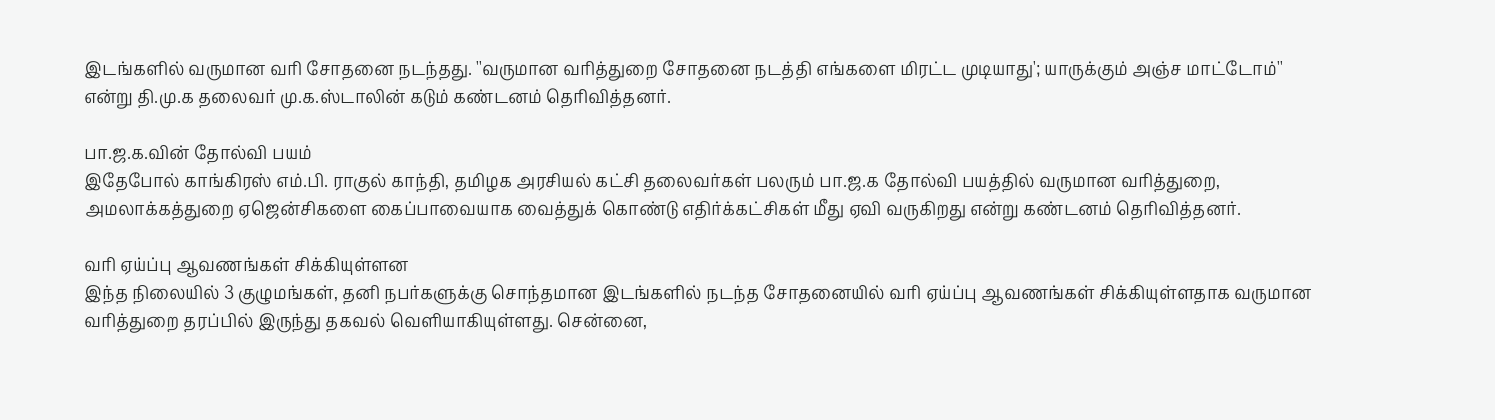இடங்களில் வருமான வரி சோதனை நடந்தது. ''வருமான வரித்துறை சோதனை நடத்தி எங்களை மிரட்ட முடியாது'; யாருக்கும் அஞ்ச மாட்டோம்'' என்று தி.மு.க தலைவர் மு.க.ஸ்டாலின் கடும் கண்டனம் தெரிவித்தனர்.

பா.ஜ.க.வின் தோல்வி பயம்
இதேபோல் காங்கிரஸ் எம்.பி. ராகுல் காந்தி, தமிழக அரசியல் கட்சி தலைவர்கள் பலரும் பா.ஜ.க தோல்வி பயத்தில் வருமான வரித்துறை, அமலாக்கத்துறை ஏஜென்சிகளை கைப்பாவையாக வைத்துக் கொண்டு எதிர்க்கட்சிகள் மீது ஏவி வருகிறது என்று கண்டனம் தெரிவித்தனர்.

வரி ஏய்ப்பு ஆவணங்கள் சிக்கியுள்ளன
இந்த நிலையில் 3 குழுமங்கள், தனி நபர்களுக்கு சொந்தமான இடங்களில் நடந்த சோதனையில் வரி ஏய்ப்பு ஆவணங்கள் சிக்கியுள்ளதாக வருமான வரித்துறை தரப்பில் இருந்து தகவல் வெளியாகியுள்ளது. சென்னை,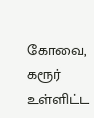கோவை, கரூர் உள்ளிட்ட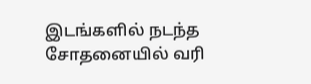இடங்களில் நடந்த சோதனையில் வரி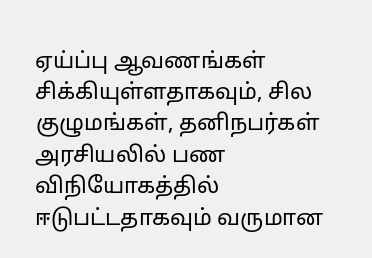ஏய்ப்பு ஆவணங்கள் சிக்கியுள்ளதாகவும், சில குழுமங்கள், தனிநபர்கள் அரசியலில் பண விநியோகத்தில் ஈடுபட்டதாகவும் வருமான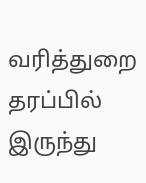வரித்துறை தரப்பில் இருந்து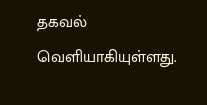தகவல் வெளியாகியுள்ளது.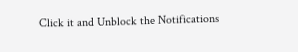Click it and Unblock the Notifications